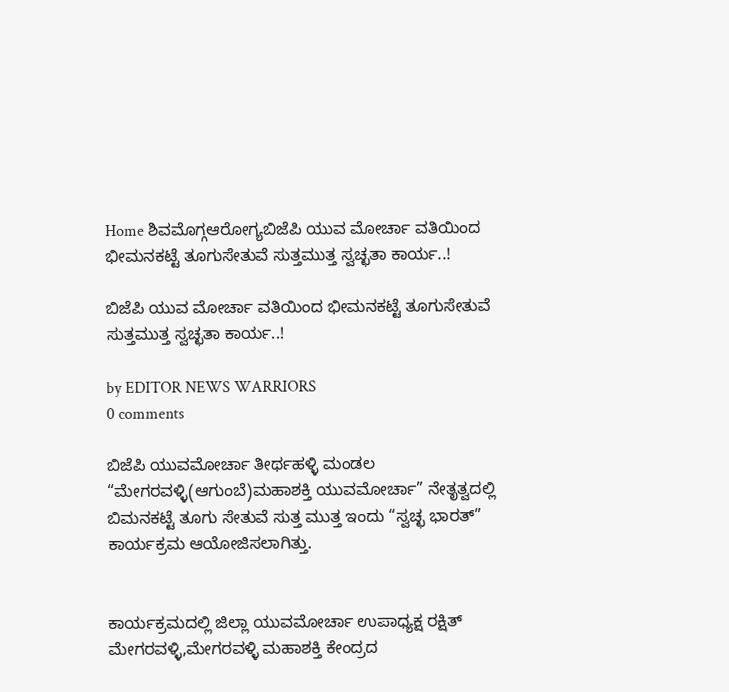Home ಶಿವಮೊಗ್ಗಆರೋಗ್ಯಬಿಜೆಪಿ ಯುವ ಮೋರ್ಚಾ ವತಿಯಿಂದ ಭೀಮನಕಟ್ಟೆ ತೂಗುಸೇತುವೆ ಸುತ್ತಮುತ್ತ ಸ್ವಚ್ಛತಾ ಕಾರ್ಯ..!

ಬಿಜೆಪಿ ಯುವ ಮೋರ್ಚಾ ವತಿಯಿಂದ ಭೀಮನಕಟ್ಟೆ ತೂಗುಸೇತುವೆ ಸುತ್ತಮುತ್ತ ಸ್ವಚ್ಛತಾ ಕಾರ್ಯ..!

by EDITOR NEWS WARRIORS
0 comments

ಬಿಜೆಪಿ ಯುವಮೋರ್ಚಾ ತೀರ್ಥಹಳ್ಳಿ ಮಂಡಲ
“ಮೇಗರವಳ್ಳಿ(ಆಗುಂಬೆ)ಮಹಾಶಕ್ತಿ ಯುವಮೋರ್ಚಾ” ನೇತೃತ್ವದಲ್ಲಿ ಬಿಮನಕಟ್ಟೆ ತೂಗು ಸೇತುವೆ ಸುತ್ತ ಮುತ್ತ ಇಂದು “ಸ್ವಚ್ಛ ಭಾರತ್” ಕಾರ್ಯಕ್ರಮ ಆಯೋಜಿಸಲಾಗಿತ್ತು.


ಕಾರ್ಯಕ್ರಮದಲ್ಲಿ ಜಿಲ್ಲಾ ಯುವಮೋರ್ಚಾ ಉಪಾಧ್ಯಕ್ಷ ರಕ್ಷಿತ್ ಮೇಗರವಳ್ಳಿ,ಮೇಗರವಳ್ಳಿ ಮಹಾಶಕ್ತಿ ಕೇಂದ್ರದ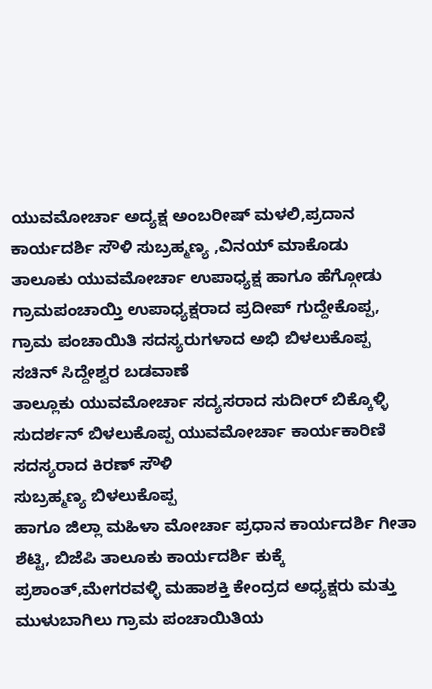ಯುವಮೋರ್ಚಾ ಅದ್ಯಕ್ಷ ಅಂಬರೀಷ್ ಮಳಲಿ,ಪ್ರದಾನ ಕಾರ್ಯದರ್ಶಿ ಸೌಳಿ ಸುಬ್ರಹ್ಮಣ್ಯ ,ವಿನಯ್ ಮಾಕೊಡು
ತಾಲೂಕು ಯುವಮೋರ್ಚಾ ಉಪಾಧ್ಯಕ್ಷ ಹಾಗೂ ಹೆಗ್ಗೋಡು ಗ್ರಾಮಪಂಚಾಯ್ತಿ ಉಪಾಧ್ಯಕ್ಷರಾದ ಪ್ರದೀಪ್ ಗುದ್ದೇಕೊಪ್ಪ,
ಗ್ರಾಮ ಪಂಚಾಯಿತಿ ಸದಸ್ಯರುಗಳಾದ ಅಭಿ ಬಿಳಲುಕೊಪ್ಪ
ಸಚಿನ್ ಸಿದ್ದೇಶ್ವರ ಬಡವಾಣೆ
ತಾಲ್ಲೂಕು ಯುವಮೋರ್ಚಾ ಸದ್ಯಸರಾದ ಸುದೀರ್ ಬಿಕ್ಕೊಳ್ಳಿ
ಸುದರ್ಶನ್ ಬಿಳಲುಕೊಪ್ಪ ಯುವಮೋರ್ಚಾ ಕಾರ್ಯಕಾರಿಣಿ ಸದಸ್ಯರಾದ ಕಿರಣ್ ಸೌಳಿ
ಸುಬ್ರಹ್ಮಣ್ಯ ಬಿಳಲುಕೊಪ್ಪ
ಹಾಗೂ ಜಿಲ್ಲಾ ಮಹಿಳಾ ಮೋರ್ಚಾ ಪ್ರಧಾನ ಕಾರ್ಯದರ್ಶಿ ಗೀತಾ ಶೆಟ್ಟಿ, ಬಿಜೆಪಿ ತಾಲೂಕು ಕಾರ್ಯದರ್ಶಿ ಕುಕ್ಕೆ ಪ್ರಶಾಂತ್,ಮೇಗರವಳ್ಳಿ ಮಹಾಶಕ್ತಿ ಕೇಂದ್ರದ ಅಧ್ಯಕ್ಷರು ಮತ್ತು ಮುಳುಬಾಗಿಲು ಗ್ರಾಮ ಪಂಚಾಯಿತಿಯ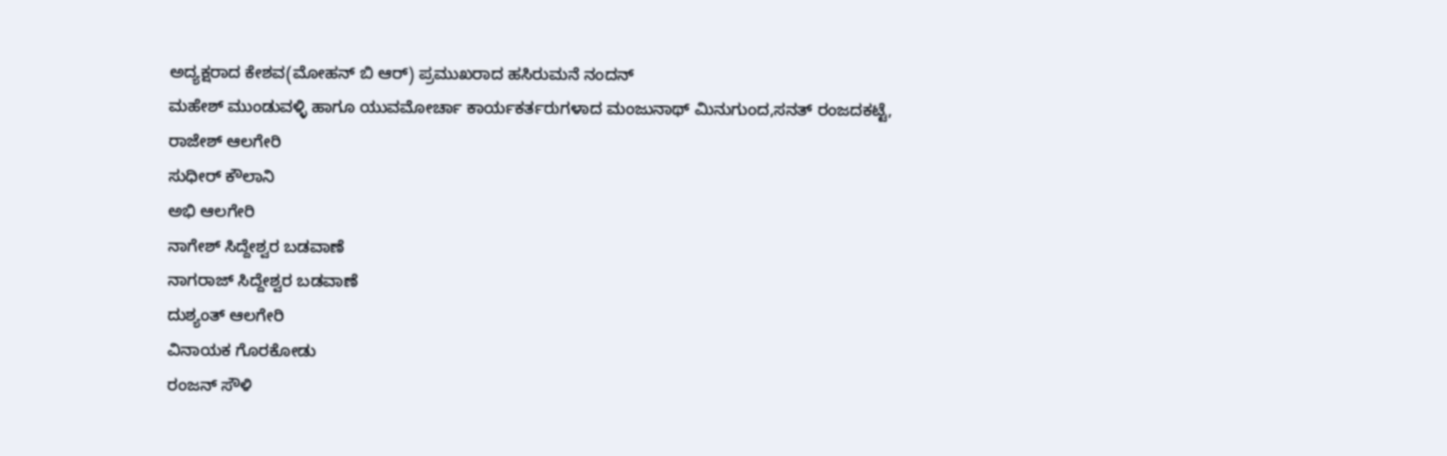ಅದ್ಯಕ್ಷರಾದ ಕೇಶವ(ಮೋಹನ್ ಬಿ ಆರ್) ಪ್ರಮುಖರಾದ ಹಸಿರುಮನೆ ನಂದನ್
ಮಹೇಶ್ ಮುಂಡುವಳ್ಳಿ ಹಾಗೂ ಯುವಮೋರ್ಚಾ ಕಾರ್ಯಕರ್ತರುಗಳಾದ ಮಂಜುನಾಥ್ ಮಿನುಗುಂದ,ಸನತ್ ರಂಜದಕಟ್ಟೆ,
ರಾಜೇಶ್ ಆಲಗೇರಿ
ಸುಧೀರ್ ಕೌಲಾನಿ
ಅಭಿ ಆಲಗೇರಿ
ನಾಗೇಶ್ ಸಿದ್ದೇಶ್ವರ ಬಡವಾಣೆ
ನಾಗರಾಜ್ ಸಿದ್ದೇಶ್ವರ ಬಡವಾಣೆ
ದುಶ್ಯಂತ್ ಆಲಗೇರಿ
ವಿನಾಯಕ ಗೊರಕೋಡು
ರಂಜನ್ ಸೌಳಿ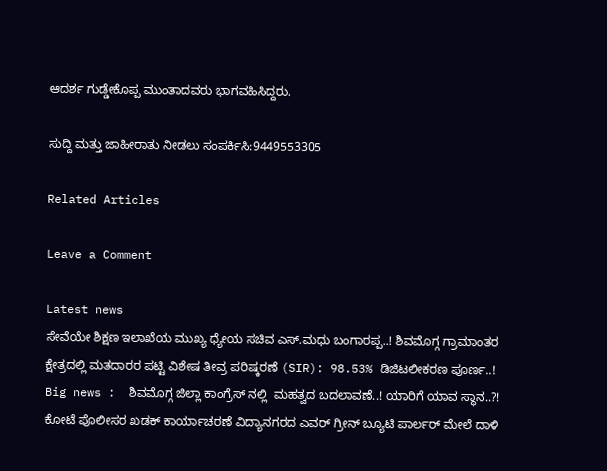ಆದರ್ಶ ಗುಡ್ಡೇಕೊಪ್ಪ ಮುಂತಾದವರು ಭಾಗವಹಿಸಿದ್ದರು.

ಸುದ್ದಿ ಮತ್ತು ಜಾಹೀರಾತು ನೀಡಲು ಸಂಪರ್ಕಿಸಿ:9449553305

Related Articles

Leave a Comment

Latest news
ಸೇವೆಯೇ ಶಿಕ್ಷಣ ಇಲಾಖೆಯ ಮುಖ್ಯ ಧ್ಯೇಯ ಸಚಿವ ಎಸ್.ಮಧು ಬಂಗಾರಪ್ಪ..! ಶಿವಮೊಗ್ಗ ಗ್ರಾಮಾಂತರ ಕ್ಷೇತ್ರದಲ್ಲಿ ಮತದಾರರ ಪಟ್ಟಿ ವಿಶೇಷ ತೀವ್ರ ಪರಿಷ್ಕರಣೆ (SIR): 98.53% ಡಿಜಿಟಲೀಕರಣ ಪೂರ್ಣ..! Big news :  ಶಿವಮೊಗ್ಗ ಜಿಲ್ಲಾ ಕಾಂಗ್ರೆಸ್ ನಲ್ಲಿ  ಮಹತ್ವದ ಬದಲಾವಣೆ..! ಯಾರಿಗೆ ಯಾವ ಸ್ಥಾನ..?! ಕೋಟೆ ಪೊಲೀಸರ ಖಡಕ್ ಕಾರ್ಯಾಚರಣೆ ವಿದ್ಯಾನಗರದ ಎವರ್ ಗ್ರೀನ್ ಬ್ಯೂಟಿ ಪಾರ್ಲರ್ ಮೇಲೆ ದಾಳಿ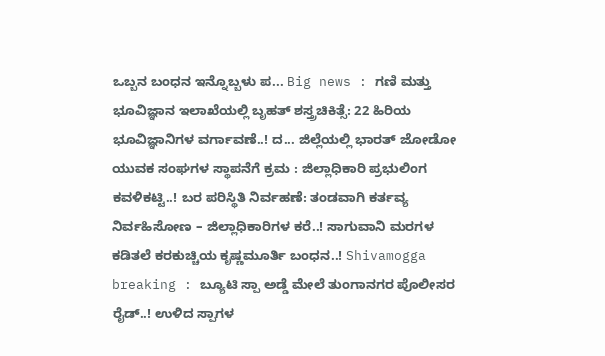ಒಬ್ಬನ ಬಂಧನ ಇನ್ನೊಬ್ಬಳು ಪ... Big news : ಗಣಿ ಮತ್ತು ಭೂವಿಜ್ಞಾನ ಇಲಾಖೆಯಲ್ಲಿ ಬೃಹತ್ ಶಸ್ತ್ರಚಿಕಿತ್ಸೆ: 22 ಹಿರಿಯ ಭೂವಿಜ್ಞಾನಿಗಳ ವರ್ಗಾವಣೆ..! ದ... ಜಿಲ್ಲೆಯಲ್ಲಿ ಭಾರತ್ ಜೋಡೋ ಯುವಕ ಸಂಘಗಳ ಸ್ಥಾಪನೆಗೆ ಕ್ರಮ : ಜಿಲ್ಲಾಧಿಕಾರಿ ಪ್ರಭುಲಿಂಗ ಕವಳಿಕಟ್ಟಿ..! ಬರ ಪರಿಸ್ಥಿತಿ ನಿರ್ವಹಣೆ: ತಂಡವಾಗಿ ಕರ್ತವ್ಯ ನಿರ್ವಹಿಸೋಣ – ಜಿಲ್ಲಾಧಿಕಾರಿಗಳ ಕರೆ..! ಸಾಗುವಾನಿ ಮರಗಳ ಕಡಿತಲೆ ಕರಕುಚ್ಚಿಯ ಕೃಷ್ಣಮೂರ್ತಿ ಬಂಧನ..! Shivamogga breaking : ಬ್ಯೂಟಿ ಸ್ಪಾ ಅಡ್ಡೆ ಮೇಲೆ ತುಂಗಾನಗರ ಪೊಲೀಸರ ರೈಡ್..! ಉಳಿದ ಸ್ಪಾಗಳ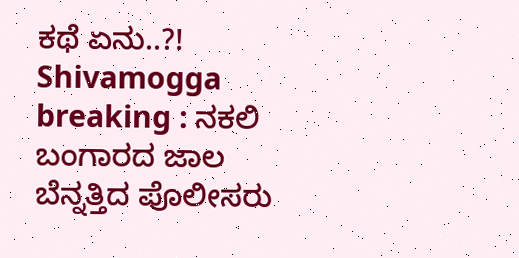ಕಥೆ ಏನು..?! Shivamogga breaking : ನಕಲಿ ಬಂಗಾರದ ಜಾಲ ಬೆನ್ನತ್ತಿದ ಪೊಲೀಸರು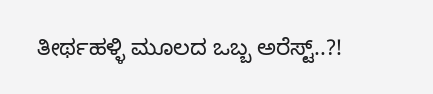ತೀರ್ಥಹಳ್ಳಿ ಮೂಲದ ಒಬ್ಬ ಅರೆಸ್ಟ್..?!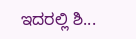ಇದರಲ್ಲಿ ಶಿ...